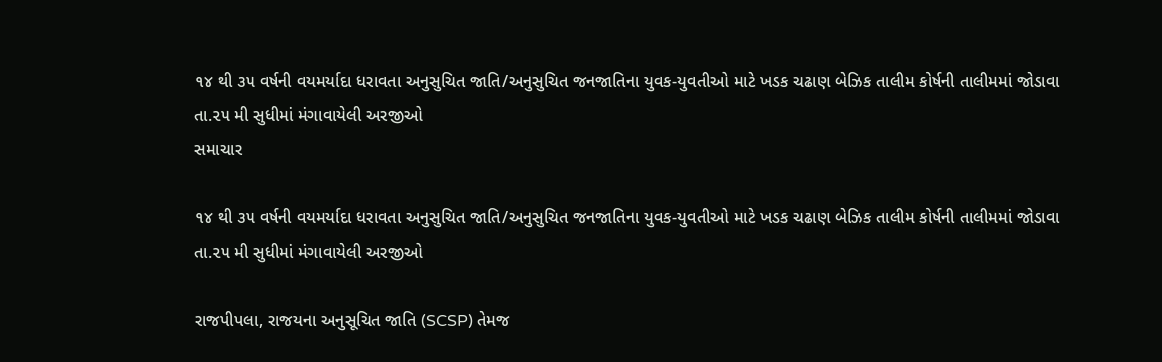૧૪ થી ૩૫ વર્ષની વયમર્યાદા ધરાવતા અનુસુચિત જાતિ/અનુસુચિત જનજાતિના યુવક-યુવતીઓ માટે ખડક ચઢાણ બેઝિક તાલીમ કોર્ષની તાલીમમાં જોડાવા તા.૨૫ મી સુધીમાં મંગાવાયેલી અરજીઓ
સમાચાર

૧૪ થી ૩૫ વર્ષની વયમર્યાદા ધરાવતા અનુસુચિત જાતિ/અનુસુચિત જનજાતિના યુવક-યુવતીઓ માટે ખડક ચઢાણ બેઝિક તાલીમ કોર્ષની તાલીમમાં જોડાવા તા.૨૫ મી સુધીમાં મંગાવાયેલી અરજીઓ

રાજપીપલા, રાજયના અનુસૂચિત જાતિ (SCSP) તેમજ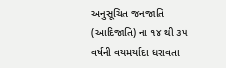અનુસૂચિત જનજાતિ (આદિજાતિ) ના ૧૪ થી ૩૫ વર્ષની વયમર્યાદા ધરાવતા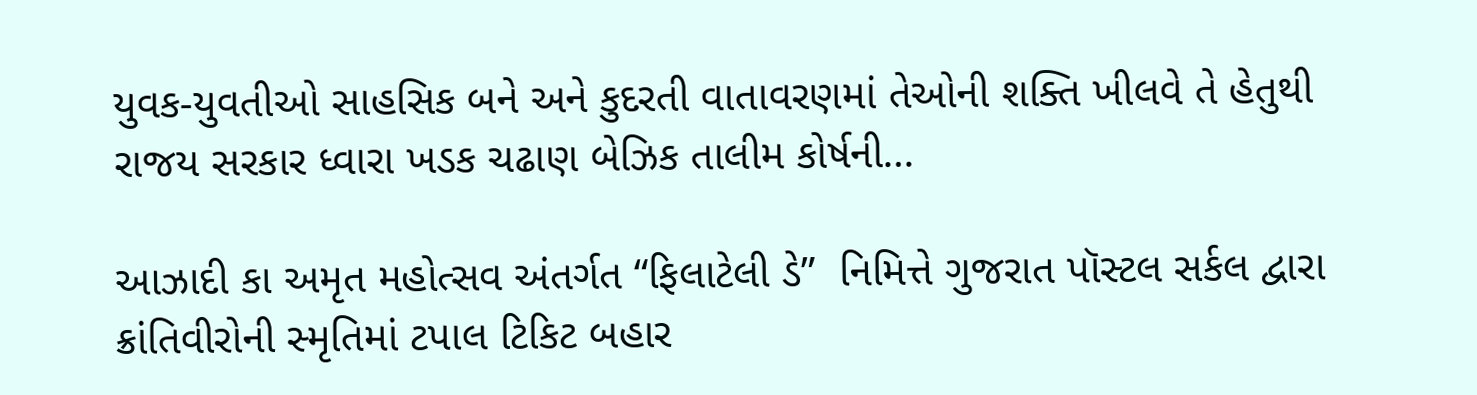યુવક-યુવતીઓ સાહસિક બને અને કુદરતી વાતાવરણમાં તેઓની શક્તિ ખીલવે તે હેતુથી રાજય સરકાર ધ્વારા ખડક ચઢાણ બેઝિક તાલીમ કોર્ષની…

આઝાદી કા અમૃત મહોત્સવ અંતર્ગત “ફિલાટેલી ડે”  નિમિત્તે ગુજરાત પૉસ્ટલ સર્કલ દ્વારા ક્રાંતિવીરોની સ્મૃતિમાં ટપાલ ટિકિટ બહાર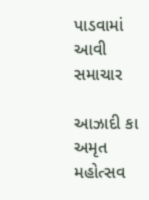પાડવામાં આવી
સમાચાર

આઝાદી કા અમૃત મહોત્સવ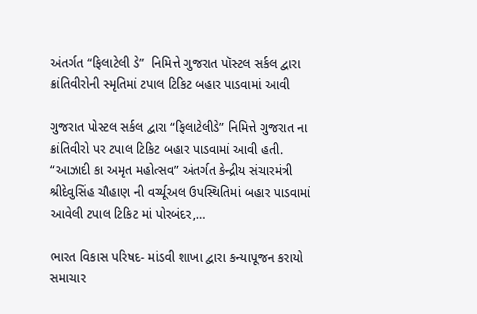અંતર્ગત “ફિલાટેલી ડે”  નિમિત્તે ગુજરાત પૉસ્ટલ સર્કલ દ્વારા ક્રાંતિવીરોની સ્મૃતિમાં ટપાલ ટિકિટ બહાર પાડવામાં આવી

ગુજરાત પોસ્ટલ સર્કલ દ્વારા “ફિલાટેલીડે” નિમિત્તે ગુજરાત ના ક્રાંતિવીરો પર ટપાલ ટિકિટ બહાર પાડવામાં આવી હતી. “આઝાદી કા અમૃત મહોત્સવ” અંતર્ગત કેન્દ્રીય સંચારમંત્રી શ્રીદેવુસિંહ ચૌહાણ ની વર્ચ્યૂઅલ ઉપસ્થિતિમાં બહાર પાડવામાં આવેલી ટપાલ ટિકિટ માં પોરબંદર,…

ભારત વિકાસ પરિષદ- માંડવી શાખા દ્વારા કન્યાપૂજન કરાયો
સમાચાર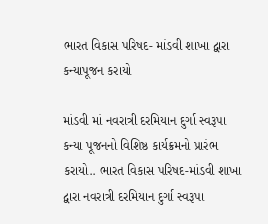ભારત વિકાસ પરિષદ- માંડવી શાખા દ્વારા કન્યાપૂજન કરાયો

માંડવી માં નવરાત્રી દરમિયાન દુર્ગા સ્વરૂપા કન્યા પૂજનનો વિશિષ્ઠ કાર્યક્રમનો પ્રારંભ કરાયો.. ભારત વિકાસ પરિષદ-માંડવી શાખા દ્વારા નવરાત્રી દરમિયાન દુર્ગા સ્વરૂપા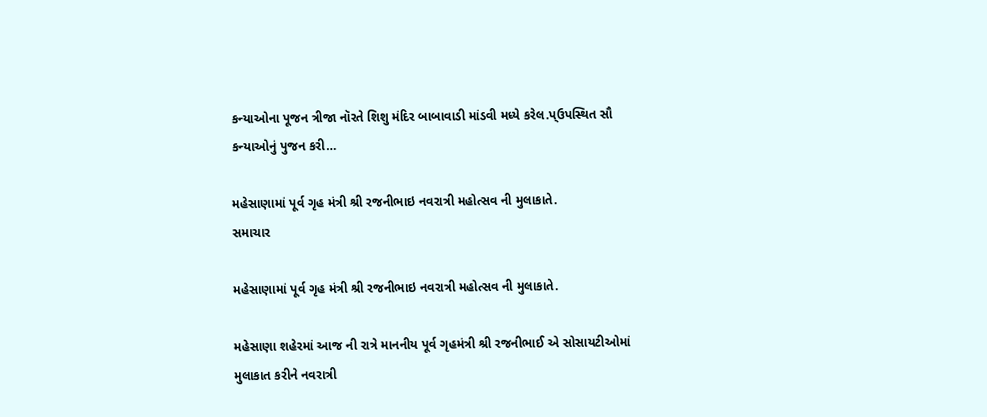કન્યાઓના પૂજન ત્રીજા નૉરતે શિશુ મંદિર બાબાવાડી માંડવી મધ્યે કરેલ.પ્ઉપસ્થિત સૌ કન્યાઓનું પુજન કરી…

મહેસાણામાં પૂર્વ ગૃહ મંત્રી શ્રી રજનીભાઇ નવરાત્રી મહોત્સવ ની મુલાકાતે.
સમાચાર

મહેસાણામાં પૂર્વ ગૃહ મંત્રી શ્રી રજનીભાઇ નવરાત્રી મહોત્સવ ની મુલાકાતે.

મહેસાણા શહેરમાં આજ ની રાત્રે માનનીય પૂર્વ ગૃહમંત્રી શ્રી રજનીભાઈ એ સોસાયટીઓમાં મુલાકાત કરીને નવરાત્રી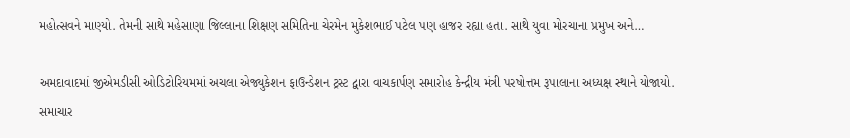મહોત્સવને માણ્યો. તેમની સાથે મહેસાણા જિલ્લાના શિક્ષણ સમિતિના ચેરમેન મુકેશભાઈ પટેલ પણ હાજર રહ્યા હતા. સાથે યુવા મોરચાના પ્રમુખ અને…

અમદાવાદમાં જીએમડીસી ઓડિટોરિયમમાં અચલા એજ્યુકેશન ફાઉન્ડેશન ટ્રસ્ટ દ્વારા વાચકાર્પણ સમારોહ કેન્દ્રીય મંત્રી પરષોત્તમ રૂપાલાના અધ્યક્ષ સ્થાને યોજાયો.
સમાચાર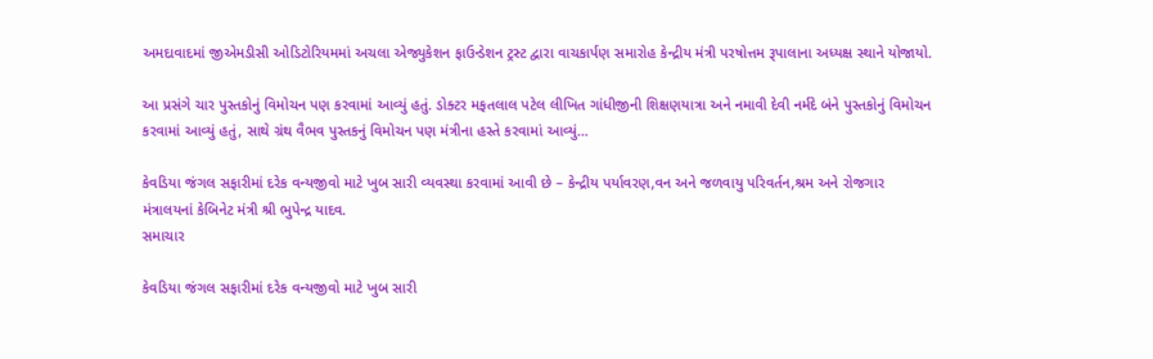અમદાવાદમાં જીએમડીસી ઓડિટોરિયમમાં અચલા એજ્યુકેશન ફાઉન્ડેશન ટ્રસ્ટ દ્વારા વાચકાર્પણ સમારોહ કેન્દ્રીય મંત્રી પરષોત્તમ રૂપાલાના અધ્યક્ષ સ્થાને યોજાયો.

આ પ્રસંગે ચાર પુસ્તકોનું વિમોચન પણ કરવામાં આવ્યું હતું. ડોક્ટર મફતલાલ પટેલ લીખિત ગાંધીજીની શિક્ષણયાત્રા અને નમાવી દેવી નર્મદે બંને પુસ્તકોનું વિમોચન કરવામાં આવ્યું હતું, સાથે ગ્રંથ વૈભવ પુસ્તકનું વિમોચન પણ મંત્રીના હસ્તે કરવામાં આવ્યું…

કેવડિયા જંગલ સફારીમાં દરેક વન્યજીવો માટે ખુબ સારી વ્યવસ્થા કરવામાં આવી છે – કેન્દ્રીય પર્યાવરણ,વન અને જળવાયુ પરિવર્તન,શ્રમ અને રોજગાર મંત્રાલયનાં કેબિનેટ મંત્રી શ્રી ભુપેન્દ્ર યાદવ.
સમાચાર

કેવડિયા જંગલ સફારીમાં દરેક વન્યજીવો માટે ખુબ સારી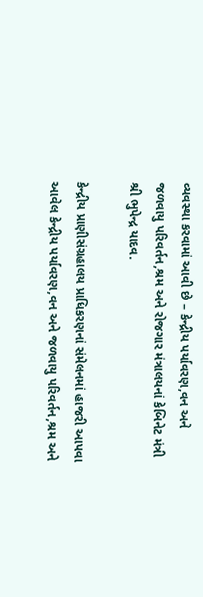વ્યવસ્થા કરવામાં આવી છે – કેન્દ્રીય પર્યાવરણ,વન અને જળવાયુ પરિવર્તન,શ્રમ અને રોજગાર મંત્રાલયનાં કેબિનેટ મંત્રી શ્રી ભુપેન્દ્ર યાદવ.

કેન્દ્રીય પ્રાણીસંગ્રહાલય પ્રાધિકરણનાં સંમેલનમાં હાજરી આપવા આવેલ કેન્દ્રીય પર્યાવરણ,વન અને જળવાયુ પરિવર્તન,શ્રમ અને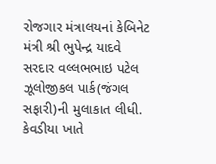રોજગાર મંત્રાલયનાં કેબિનેટ મંત્રી શ્રી ભુપેન્દ્ર યાદવે સરદાર વલ્લભભાઇ પટેલ ઝૂલોજીકલ પાર્ક(જંગલ સફારી)ની મુલાકાત લીધી. કેવડીયા ખાતે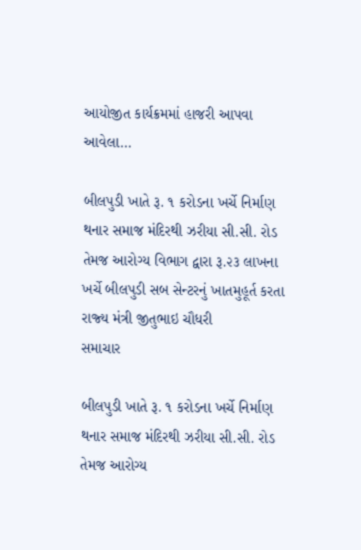આયોજીત કાર્યક્રમમાં હાજરી આપવા આવેલા…

બીલપુડી ખાતે રૂ. ૧ કરોડના ખર્ચે નિર્માણ થનાર સમાજ મંદિરથી ઝરીયા સી.સી. રોડ તેમજ આરોગ્‍ય વિભાગ દ્વારા રૂ.૨૩ લાખના ખર્ચે બીલપુડી સબ સેન્‍ટરનું ખાતમુહૂર્ત કરતા રાજ્‍ય મંત્રી જીતુભાઇ ચૌધરી
સમાચાર

બીલપુડી ખાતે રૂ. ૧ કરોડના ખર્ચે નિર્માણ થનાર સમાજ મંદિરથી ઝરીયા સી.સી. રોડ તેમજ આરોગ્‍ય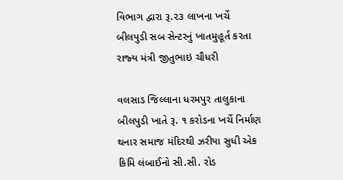વિભાગ દ્વારા રૂ.૨૩ લાખના ખર્ચે બીલપુડી સબ સેન્‍ટરનું ખાતમુહૂર્ત કરતા રાજ્‍ય મંત્રી જીતુભાઇ ચૌધરી

વલસાડ જિલ્લાના ધરમપુર તાલુકાના બીલપુડી ખાતે રૂ. ૧ કરોડના ખર્ચે નિર્માણ થનાર સમાજ મંદિરથી ઝરીયા સુધી એક કિમિ લંબાઈનો સી.સી. રોડ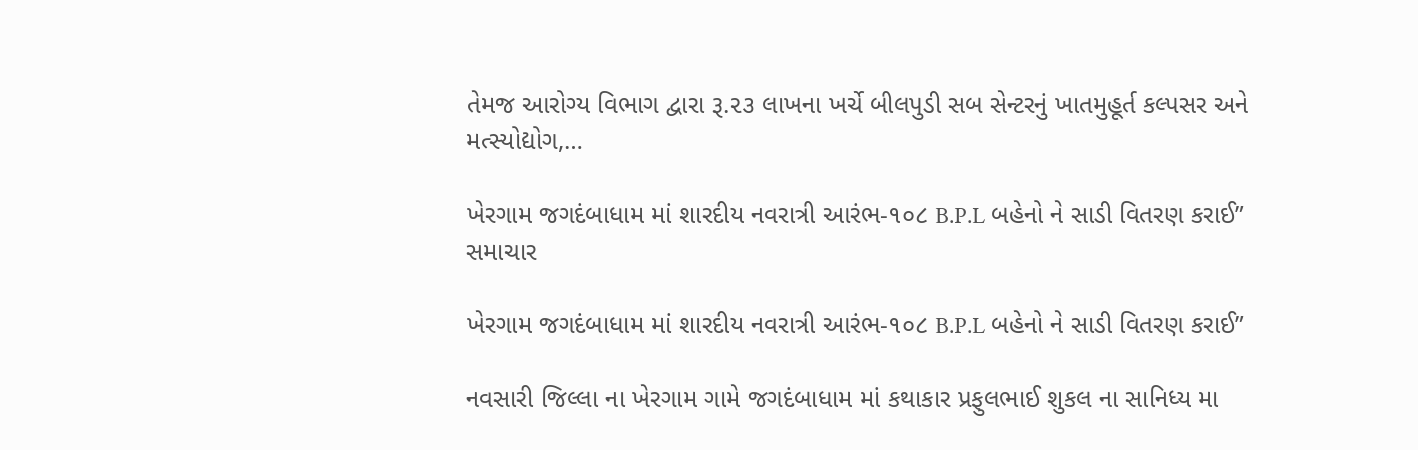તેમજ આરોગ્‍ય વિભાગ દ્વારા રૂ.૨૩ લાખના ખર્ચે બીલપુડી સબ સેન્‍ટરનું ખાતમુહૂર્ત કલ્‍પસર અને મત્‍સ્‍યોદ્યોગ,…

ખેરગામ જગદંબાધામ માં શારદીય નવરાત્રી આરંભ-૧૦૮ B.P.L બહેનો ને સાડી વિતરણ કરાઈ”
સમાચાર

ખેરગામ જગદંબાધામ માં શારદીય નવરાત્રી આરંભ-૧૦૮ B.P.L બહેનો ને સાડી વિતરણ કરાઈ”

નવસારી જિલ્લા ના ખેરગામ ગામે જગદંબાધામ માં કથાકાર પ્રફુલભાઈ શુકલ ના સાનિધ્ય મા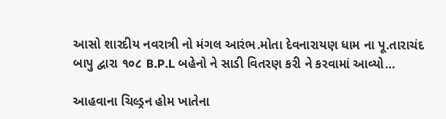આસો શારદીય નવરાત્રી નો મંગલ આરંભ.મોતા દેવનારાયણ ધામ ના પૂ.તારાચંદ બાપુ દ્વારા ૧૦૮ B.P.L બહેનો ને સાડી વિતરણ કરી ને કરવામાં આવ્યો…

આહવાના ચિલ્ડ્રન હોમ ખાતેના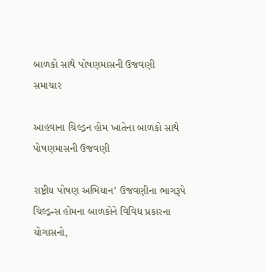બાળકો સાથે પોષણમાસની ઉજવણી
સમાચાર

આહવાના ચિલ્ડ્રન હોમ ખાતેના બાળકો સાથે પોષણમાસની ઉજવણી

રાષ્ટ્રીય પોષણ અભિયાન’ ઉજવણીના ભાગરૂપે ચિલ્ડ્રન્સ હોમના બાળકોને વિવિધ પ્રકારના યોગાસનો,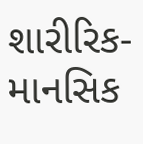શારીરિક-માનસિક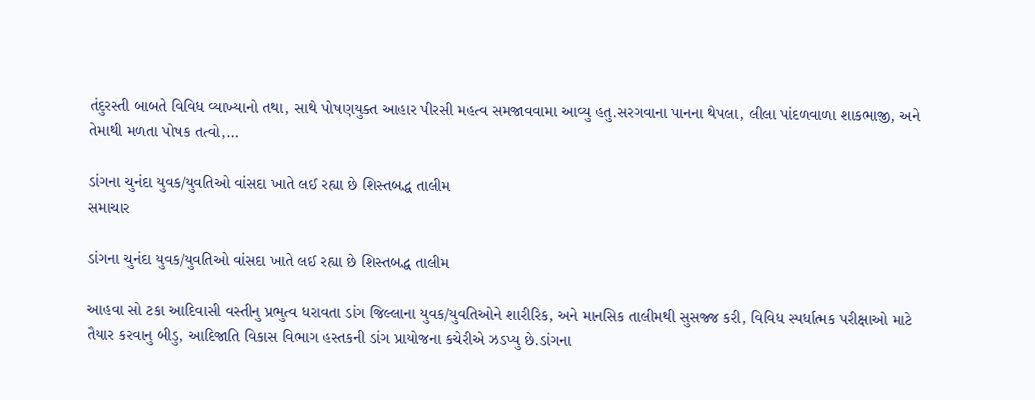તંદુરસ્તી બાબતે વિવિધ વ્યાખ્યાનો તથા, સાથે પોષણયુક્ત આહાર પીરસી મહત્વ સમજાવવામા આવ્યુ હતુ.સરગવાના પાનના થેપલા, લીલા પાંદળવાળા શાકભાજી, અને તેમાથી મળતા પોષક તત્વો,…

ડાંગના ચુનંદા યુવક/યુવતિઓ વાંસદા ખાતે લઈ રહ્યા છે શિસ્તબદ્ધ તાલીમ
સમાચાર

ડાંગના ચુનંદા યુવક/યુવતિઓ વાંસદા ખાતે લઈ રહ્યા છે શિસ્તબદ્ધ તાલીમ

આહવા સો ટકા આદિવાસી વસ્તીનુ પ્રભુત્વ ધરાવતા ડાંગ જિલ્લાના યુવક/યુવતિઓને શારીરિક, અને માનસિક તાલીમથી સુસજ્જ કરી, વિવિધ સ્પર્ધાત્મક પરીક્ષાઓ માટે તૈયાર કરવાનુ બીડુ, આદિજાતિ વિકાસ વિભાગ હસ્તકની ડાંગ પ્રાયોજના કચેરીએ ઝડપ્યુ છે.ડાંગના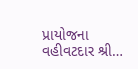પ્રાયોજના વહીવટદાર શ્રી…